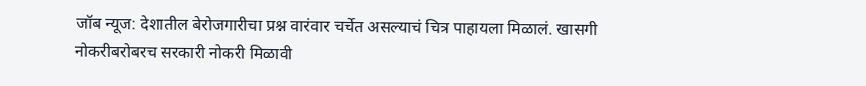जॉब न्यूज: देशातील बेरोजगारीचा प्रश्न वारंवार चर्चेत असल्याचं चित्र पाहायला मिळालं. खासगी नोकरीबरोबरच सरकारी नोकरी मिळावी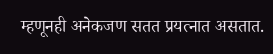म्हणूनही अनेकजण सतत प्रयत्नात असतात.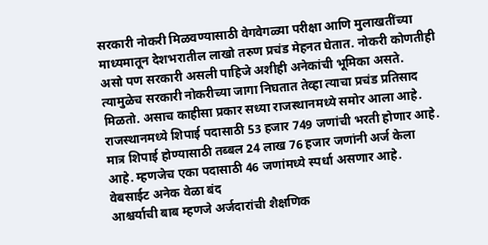सरकारी नोकरी मिळवण्यासाठी वेगवेगळ्या परीक्षा आणि मुलाखतींच्या माध्यमातून देशभरातील लाखो तरुण प्रचंड मेहनत घेतात. नोकरी कोणतीही असो पण सरकारी असली पाहिजे अशीही अनेकांची भूमिका असते. त्यामुळेच सरकारी नोकरीच्या जागा निघतात तेव्हा त्याचा प्रचंड प्रतिसाद मिळतो. असाच काहीसा प्रकार सध्या राजस्थानमध्ये समोर आला आहे. राजस्थानमध्ये शिपाई पदासाठी 53 हजार 749 जणांची भरती होणार आहे. मात्र शिपाई होण्यासाठी तब्बल 24 लाख 76 हजार जणांनी अर्ज केला आहे. म्हणजेच एका पदासाठी 46 जणांमध्ये स्पर्धा असणार आहे.
वेबसाईट अनेक वेळा बंद
आश्चर्याची बाब म्हणजे अर्जदारांची शैक्षणिक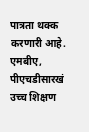पात्रता थक्क करणारी आहे. एमबीए, पीएचडीसारखं उच्च शिक्षण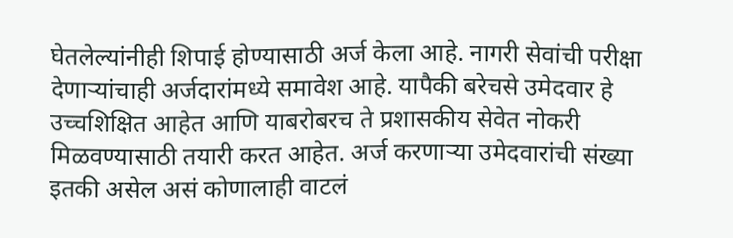घेतलेल्यांनीही शिपाई होण्यासाठी अर्ज केला आहे. नागरी सेवांची परीक्षा देणाऱ्यांचाही अर्जदारांमध्ये समावेश आहे. यापैकी बरेचसे उमेदवार हे उच्चशिक्षित आहेत आणि याबरोबरच ते प्रशासकीय सेवेत नोकरी मिळवण्यासाठी तयारी करत आहेत. अर्ज करणाऱ्या उमेदवारांची संख्या इतकी असेल असं कोणालाही वाटलं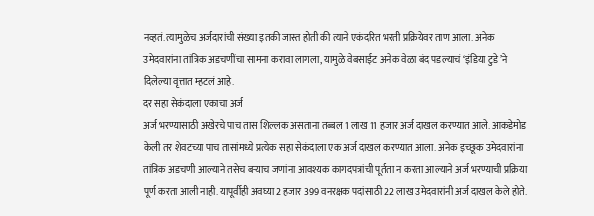नव्हतं. त्यामुळेच अर्जदारांची संख्या इतकी जास्त होती की त्याने एकंदरित भरती प्रक्रियेवर ताण आला. अनेक उमेदवारांना तांत्रिक अडचणींचा सामना करावा लागला, यामुळे वेबसाईट अनेक वेळा बंद पडल्याचं ‘इंडिया टुडे’ने दिलेल्या वृत्तात म्हटलं आहे.
दर सहा सेकंदाला एकाचा अर्ज
अर्ज भरण्यासाठी अखेरचे पाच तास शिल्लक असताना तब्बल 1 लाख 11 हजार अर्ज दाखल करण्यात आले. आकडेमोड केली तर शेवटच्या पाच तासांमध्ये प्रत्येक सहा सेकंदाला एक अर्ज दाखल करण्यात आला. अनेक इच्छूक उमेदवारांना तांत्रिक अडचणी आल्याने तसेच बऱ्याच जणांना आवश्यक कागदपत्रांची पूर्तता न करता आल्याने अर्ज भरण्याची प्रक्रिया पूर्ण करता आली नाही. यापूर्वीही अवघ्या 2 हजार 399 वनरक्षक पदांसाठी 22 लाख उमेदवारांनी अर्ज दाखल केले होते.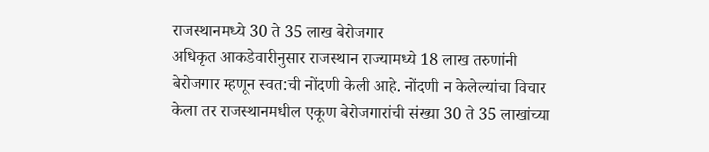राजस्थानमध्ये 30 ते 35 लाख बेरोजगार
अधिकृत आकडेवारीनुसार राजस्थान राज्यामध्ये 18 लाख तरुणांनी बेरोजगार म्हणून स्वत:ची नोंदणी केली आहे. नोंदणी न केलेल्यांचा विचार केला तर राजस्थानमधील एकूण बेरोजगारांची संख्या 30 ते 35 लाखांच्या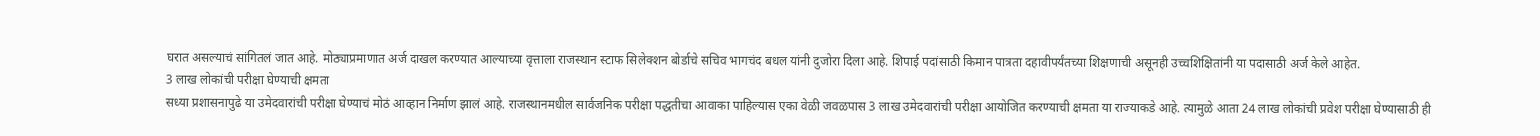घरात असल्याचं सांगितलं जात आहे. मोठ्याप्रमाणात अर्ज दाखल करण्यात आल्याच्या वृत्ताला राजस्थान स्टाफ सिलेक्शन बोर्डाचे सचिव भागचंद बधल यांनी दुजोरा दिला आहे. शिपाई पदांसाठी किमान पात्रता दहावीपर्यंतच्या शिक्षणाची असूनही उच्चशिक्षितांनी या पदासाठी अर्ज केले आहेत.
3 लाख लोकांची परीक्षा घेण्याची क्षमता
सध्या प्रशासनापुढे या उमेदवारांची परीक्षा घेण्याचं मोठं आव्हान निर्माण झालं आहे. राजस्थानमधील सार्वजनिक परीक्षा पद्धतीचा आवाका पाहिल्यास एका वेळी जवळपास 3 लाख उमेदवारांची परीक्षा आयोजित करण्याची क्षमता या राज्याकडे आहे. त्यामुळे आता 24 लाख लोकांची प्रवेश परीक्षा घेण्यासाठी ही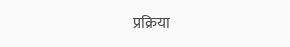प्रक्रिया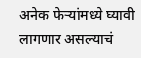अनेक फेऱ्यांमध्ये घ्यावी लागणार असल्याचं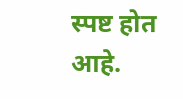स्पष्ट होत आहे.